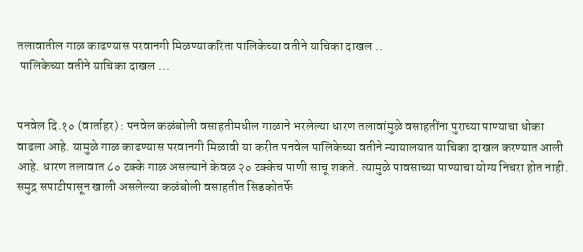तलावातील गाळ काढण्यास परवानगी मिळण्याकरिता पालिकेच्या वतीने याचिका दाखल ..
 पालिकेच्या वतीने याचिका दाखल ...


पनवेल दि.१० (वार्ताहर) : पनवेल कळंबोली वसाहतीमधील गाळाने भरलेल्या धारण तलावांमुळे वसाहतींना पुराच्या पाण्याचा धोका वाढला आहे. यामुळे गाळ काढण्यास परवानगी मिळावी या करीत पनवेल पालिकेच्या वतीने न्यायालयात याचिका दाखल करण्यात आली आहे. धारण तलावात ८० टक्के गाळ असल्याने केवळ २० टक्केच पाणी साचू शकते. त्यामुळे पावसाच्या पाण्याचा योग्य निचरा होत नाही.
समुद्र सपाटीपासून खाली असलेल्या कळंबोली वसाहतीत सिडकोतर्फे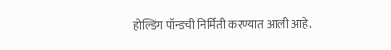होल्डिंग पॉन्डची निर्मिती करण्यात आली आहे.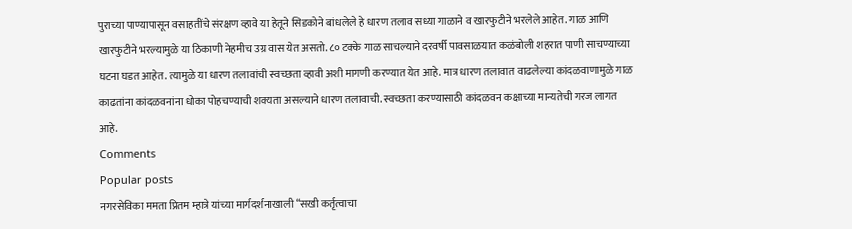पुराच्या पाण्यापासून वसाहतींचे संरक्षण व्हावे या हेतूने सिडकोने बांधलेले हे धारण तलाव सध्या गाळाने व खारफुटीने भरलेले आहेत. गाळ आणि खारफुटीने भरल्यामुळे या ठिकाणी नेहमीच उग्र वास येत असतो. ८० टक्के गाळ साचल्याने दरवर्षी पावसाळयात कळंबोली शहरात पाणी साचण्याच्या घटना घडत आहेत. त्यामुळे या धारण तलावांची स्वच्छता व्हावी अशी मागणी करण्यात येत आहे. मात्र धारण तलावात वाढलेल्या कांदळवाणामुळे गाळ काढतांना कांदळवनांना धोका पोहचण्याची शक्यता असल्याने धारण तलावाची. स्वच्छता करण्यासाठी कांदळवन कक्षाच्या मान्यतेची गरज लागत आहे.
Comments
Popular posts
नगरसेविका ममता प्रितम म्हात्रे यांच्या मार्गदर्शनाखाली “सखी कर्तृत्वाचा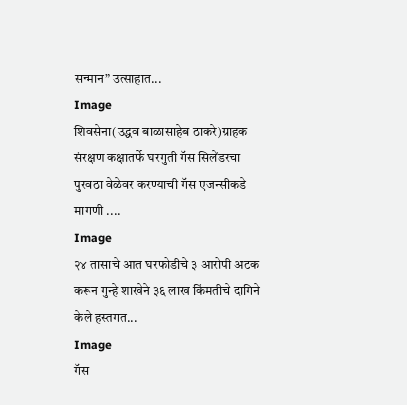सन्मान” उत्साहात...
Image
शिवसेना(उद्धव बाळासाहेब ठाकरे)ग्राहक संरक्षण कक्षातर्फे घरगुती गॅस सिलेंडरचा पुरवठा वेळेवर करण्याची गॅस एजन्सीकडे मागणी ....
Image
२४ तासाचे आत घरफोडीचे ३ आरोपी अटक करून गुन्हे शाखेने ३६ लाख किंमतीचे दागिने केले हस्तगत...
Image
गॅस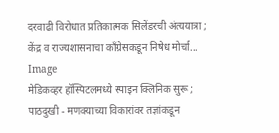दरवाढी विरोधात प्रतिकात्मक सिलेंडरची अंत्ययात्रा ; केंद्र व राज्यशासनाचा काँग्रेसकडून निषेध मोर्चा...
Image
मेडिकव्हर हॉस्पिटलमध्ये स्पाइन क्लिनिक सुरू ; पाठदुखी - मणक्याच्या विकारांवर तज्ञांकडून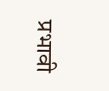प्रभावी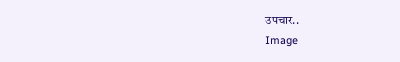उपचार..
Image